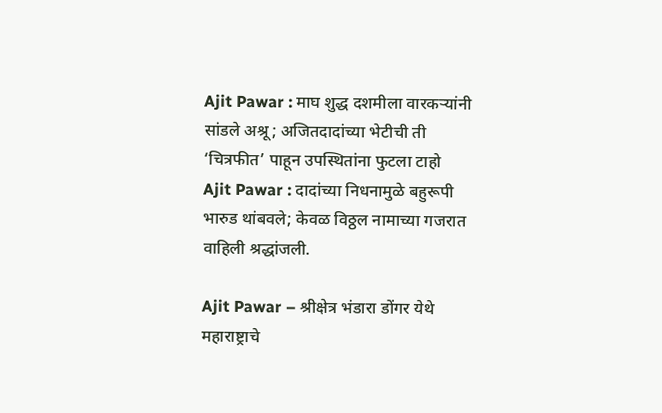Ajit Pawar : माघ शुद्ध दशमीला वारकऱ्यांनी सांडले अश्रू; अजितदादांच्या भेटीची ती ‘चित्रफीत’ पाहून उपस्थितांना फुटला टाहो
Ajit Pawar : दादांच्या निधनामुळे बहुरूपी भारुड थांबवले; केवळ विठ्ठल नामाच्या गजरात वाहिली श्रद्धांजली.

Ajit Pawar – श्रीक्षेत्र भंडारा डोंगर येथे महाराष्ट्राचे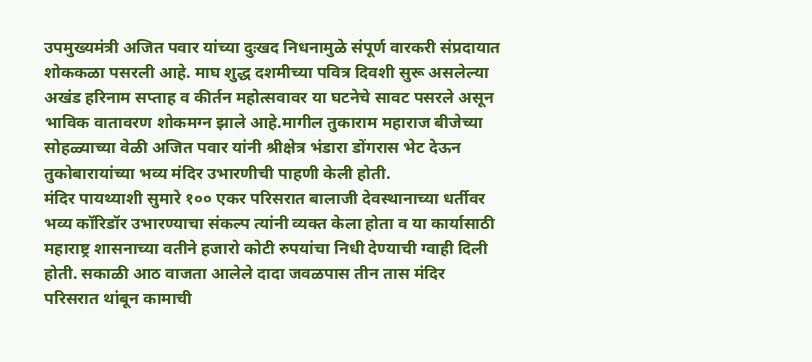उपमुख्यमंत्री अजित पवार यांच्या दुःखद निधनामुळे संपूर्ण वारकरी संप्रदायात शोककळा पसरली आहे. माघ शुद्ध दशमीच्या पवित्र दिवशी सुरू असलेल्या अखंड हरिनाम सप्ताह व कीर्तन महोत्सवावर या घटनेचे सावट पसरले असून भाविक वातावरण शोकमग्न झाले आहे.मागील तुकाराम महाराज बीजेच्या सोहळ्याच्या वेळी अजित पवार यांनी श्रीक्षेत्र भंडारा डोंगरास भेट देऊन तुकोबारायांच्या भव्य मंदिर उभारणीची पाहणी केली होती.
मंदिर पायथ्याशी सुमारे १०० एकर परिसरात बालाजी देवस्थानाच्या धर्तीवर भव्य कॉरिडॉर उभारण्याचा संकल्प त्यांनी व्यक्त केला होता व या कार्यासाठी महाराष्ट्र शासनाच्या वतीने हजारो कोटी रुपयांचा निधी देण्याची ग्वाही दिली होती. सकाळी आठ वाजता आलेले दादा जवळपास तीन तास मंदिर परिसरात थांबून कामाची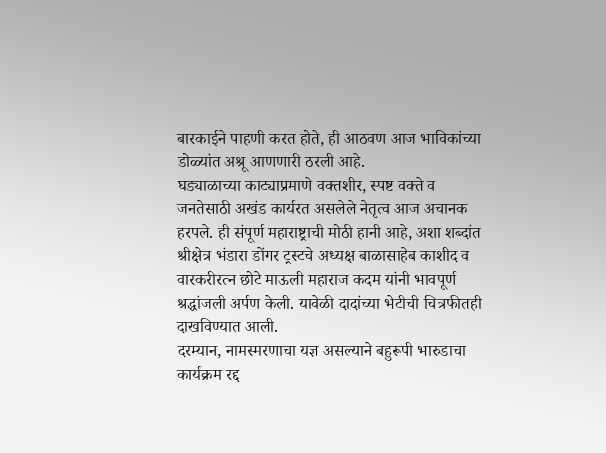बारकाईने पाहणी करत होते, ही आठवण आज भाविकांच्या डोळ्यांत अश्रू आणणारी ठरली आहे.
घड्याळाच्या काट्याप्रमाणे वक्तशीर, स्पष्ट वक्ते व जनतेसाठी अखंड कार्यरत असलेले नेतृत्व आज अचानक हरपले. ही संपूर्ण महाराष्ट्राची मोठी हानी आहे, अशा शब्दांत श्रीक्षेत्र भंडारा डोंगर ट्रस्टचे अध्यक्ष बाळासाहेब काशीद व वारकरीरत्न छोटे माऊली महाराज कदम यांनी भावपूर्ण श्रद्धांजली अर्पण केली. यावेळी दादांच्या भेटीची चित्रफीतही दाखविण्यात आली.
दरम्यान, नामस्मरणाचा यज्ञ असल्याने बहुरूपी भारुडाचा कार्यक्रम रद्द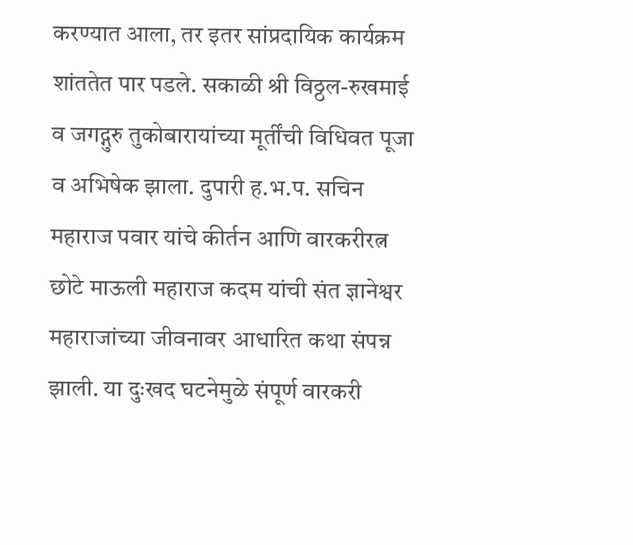करण्यात आला, तर इतर सांप्रदायिक कार्यक्रम शांततेत पार पडले. सकाळी श्री विठ्ठल-रुखमाई व जगद्गुरु तुकोबारायांच्या मूर्तींची विधिवत पूजा व अभिषेक झाला. दुपारी ह.भ.प. सचिन महाराज पवार यांचे कीर्तन आणि वारकरीरत्न छोटे माऊली महाराज कदम यांची संत ज्ञानेश्वर महाराजांच्या जीवनावर आधारित कथा संपन्न झाली. या दुःखद घटनेमुळे संपूर्ण वारकरी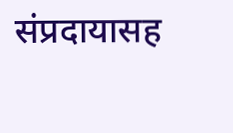संप्रदायासह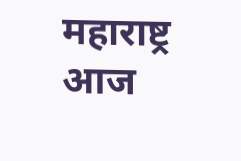महाराष्ट्र आज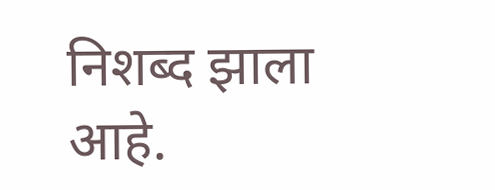निशब्द झाला आहे.